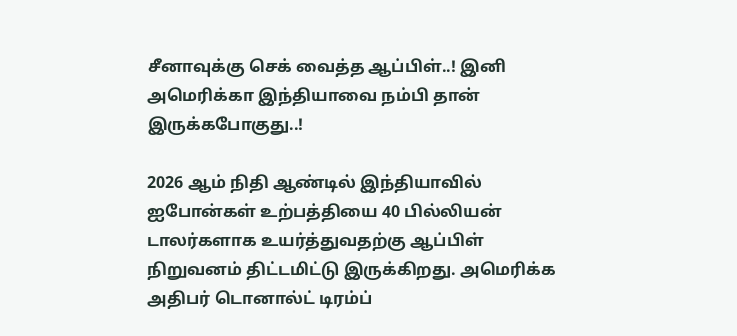சீனாவுக்கு செக் வைத்த ஆப்பிள்..! இனி அமெரிக்கா இந்தியாவை நம்பி தான் இருக்கபோகுது..!

2026 ஆம் நிதி ஆண்டில் இந்தியாவில் ஐபோன்கள் உற்பத்தியை 40 பில்லியன் டாலர்களாக உயர்த்துவதற்கு ஆப்பிள் நிறுவனம் திட்டமிட்டு இருக்கிறது. அமெரிக்க அதிபர் டொனால்ட் டிரம்ப்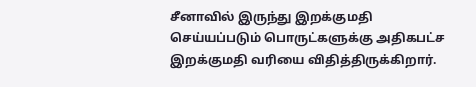சீனாவில் இருந்து இறக்குமதி செய்யப்படும் பொருட்களுக்கு அதிகபட்ச இறக்குமதி வரியை விதித்திருக்கிறார்.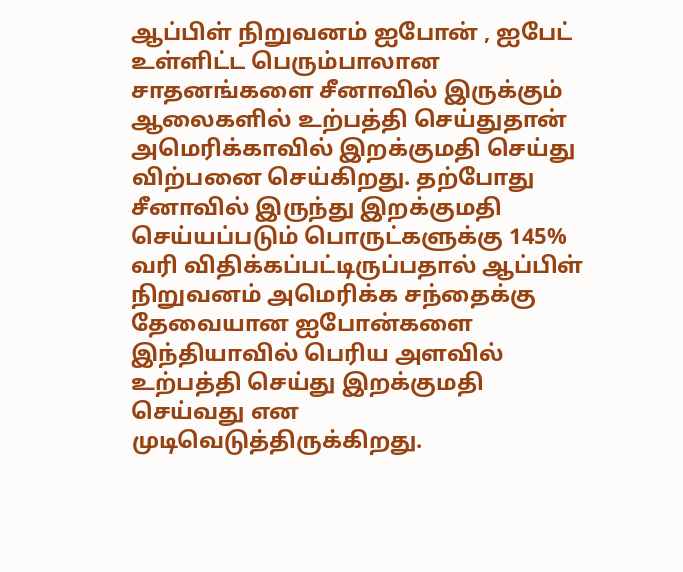ஆப்பிள் நிறுவனம் ஐபோன் , ஐபேட் உள்ளிட்ட பெரும்பாலான சாதனங்களை சீனாவில் இருக்கும் ஆலைகளில் உற்பத்தி செய்துதான் அமெரிக்காவில் இறக்குமதி செய்து விற்பனை செய்கிறது. தற்போது சீனாவில் இருந்து இறக்குமதி செய்யப்படும் பொருட்களுக்கு 145% வரி விதிக்கப்பட்டிருப்பதால் ஆப்பிள் நிறுவனம் அமெரிக்க சந்தைக்கு தேவையான ஐபோன்களை இந்தியாவில் பெரிய அளவில் உற்பத்தி செய்து இறக்குமதி செய்வது என முடிவெடுத்திருக்கிறது.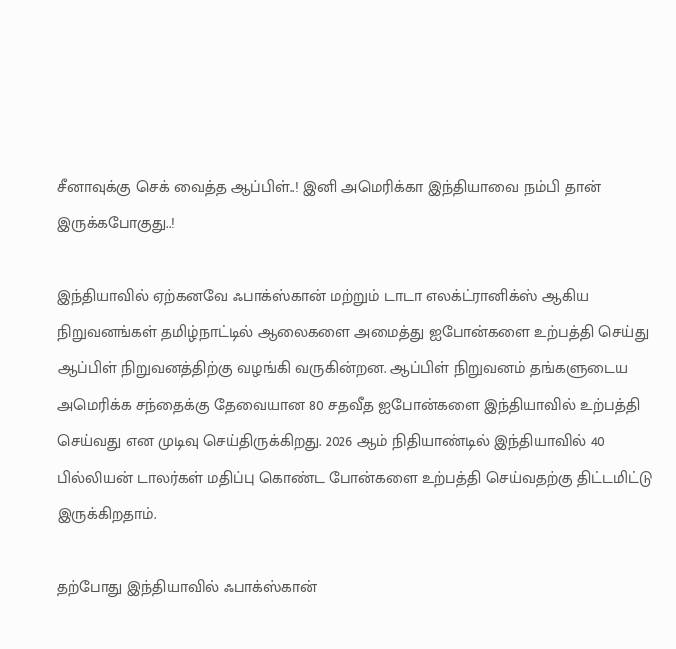சீனாவுக்கு செக் வைத்த ஆப்பிள்..! இனி அமெரிக்கா இந்தியாவை நம்பி தான் இருக்கபோகுது..!

இந்தியாவில் ஏற்கனவே ஃபாக்ஸ்கான் மற்றும் டாடா எலக்ட்ரானிக்ஸ் ஆகிய நிறுவனங்கள் தமிழ்நாட்டில் ஆலைகளை அமைத்து ஐபோன்களை உற்பத்தி செய்து ஆப்பிள் நிறுவனத்திற்கு வழங்கி வருகின்றன. ஆப்பிள் நிறுவனம் தங்களுடைய அமெரிக்க சந்தைக்கு தேவையான 80 சதவீத ஐபோன்களை இந்தியாவில் உற்பத்தி செய்வது என முடிவு செய்திருக்கிறது. 2026 ஆம் நிதியாண்டில் இந்தியாவில் 40 பில்லியன் டாலர்கள் மதிப்பு கொண்ட போன்களை உற்பத்தி செய்வதற்கு திட்டமிட்டு இருக்கிறதாம்.

தற்போது இந்தியாவில் ஃபாக்ஸ்கான்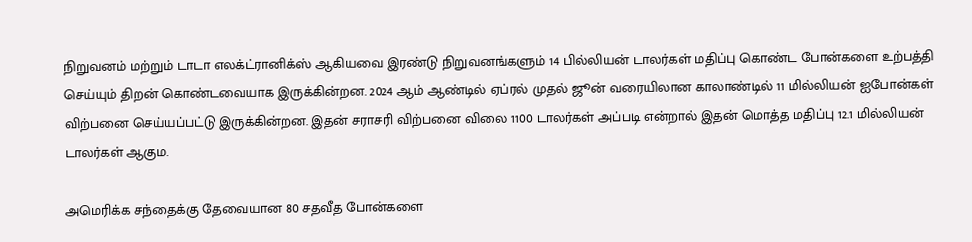நிறுவனம் மற்றும் டாடா எலக்ட்ரானிக்ஸ் ஆகியவை இரண்டு நிறுவனங்களும் 14 பில்லியன் டாலர்கள் மதிப்பு கொண்ட போன்களை உற்பத்தி செய்யும் திறன் கொண்டவையாக இருக்கின்றன. 2024 ஆம் ஆண்டில் ஏப்ரல் முதல் ஜூன் வரையிலான காலாண்டில் 11 மில்லியன் ஐபோன்கள் விற்பனை செய்யப்பட்டு இருக்கின்றன. இதன் சராசரி விற்பனை விலை 1100 டாலர்கள் அப்படி என்றால் இதன் மொத்த மதிப்பு 12.1 மில்லியன் டாலர்கள் ஆகும.

அமெரிக்க சந்தைக்கு தேவையான 80 சதவீத போன்களை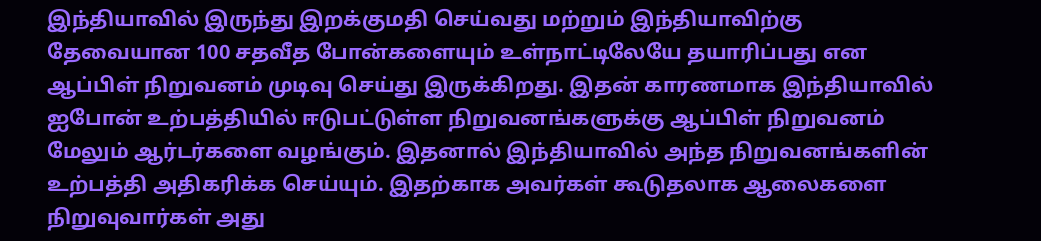இந்தியாவில் இருந்து இறக்குமதி செய்வது மற்றும் இந்தியாவிற்கு தேவையான 100 சதவீத போன்களையும் உள்நாட்டிலேயே தயாரிப்பது என ஆப்பிள் நிறுவனம் முடிவு செய்து இருக்கிறது. இதன் காரணமாக இந்தியாவில் ஐபோன் உற்பத்தியில் ஈடுபட்டுள்ள நிறுவனங்களுக்கு ஆப்பிள் நிறுவனம் மேலும் ஆர்டர்களை வழங்கும். இதனால் இந்தியாவில் அந்த நிறுவனங்களின் உற்பத்தி அதிகரிக்க செய்யும். இதற்காக அவர்கள் கூடுதலாக ஆலைகளை நிறுவுவார்கள் அது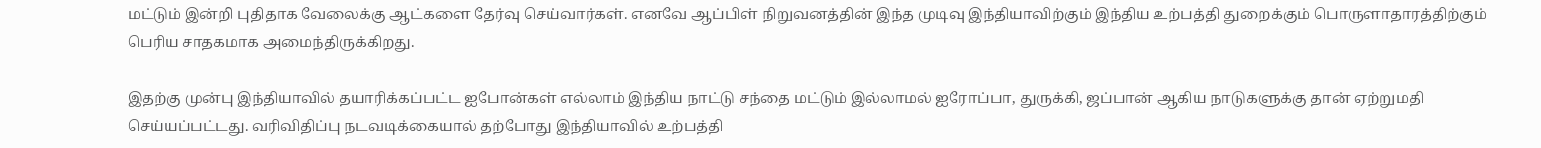மட்டும் இன்றி புதிதாக வேலைக்கு ஆட்களை தேர்வு செய்வார்கள். எனவே ஆப்பிள் நிறுவனத்தின் இந்த முடிவு இந்தியாவிற்கும் இந்திய உற்பத்தி துறைக்கும் பொருளாதாரத்திற்கும் பெரிய சாதகமாக அமைந்திருக்கிறது.

இதற்கு முன்பு இந்தியாவில் தயாரிக்கப்பட்ட ஐபோன்கள் எல்லாம் இந்திய நாட்டு சந்தை மட்டும் இல்லாமல் ஐரோப்பா, துருக்கி, ஜப்பான் ஆகிய நாடுகளுக்கு தான் ஏற்றுமதி செய்யப்பட்டது. வரிவிதிப்பு நடவடிக்கையால் தற்போது இந்தியாவில் உற்பத்தி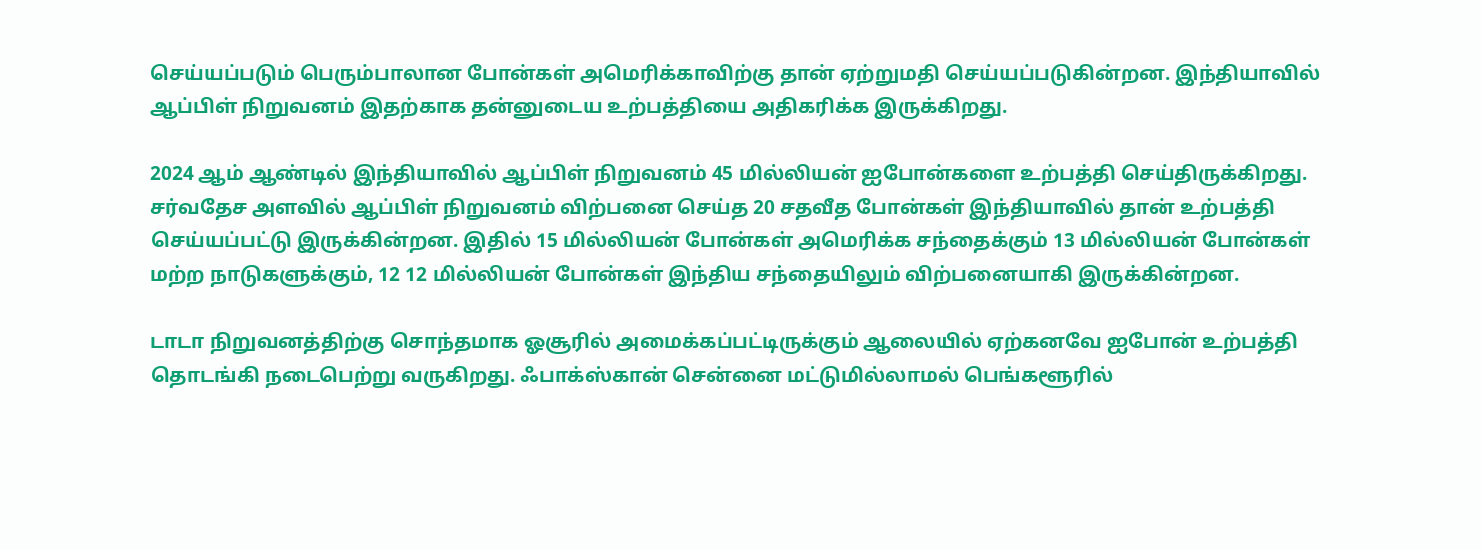செய்யப்படும் பெரும்பாலான போன்கள் அமெரிக்காவிற்கு தான் ஏற்றுமதி செய்யப்படுகின்றன. இந்தியாவில் ஆப்பிள் நிறுவனம் இதற்காக தன்னுடைய உற்பத்தியை அதிகரிக்க இருக்கிறது.

2024 ஆம் ஆண்டில் இந்தியாவில் ஆப்பிள் நிறுவனம் 45 மில்லியன் ஐபோன்களை உற்பத்தி செய்திருக்கிறது. சர்வதேச அளவில் ஆப்பிள் நிறுவனம் விற்பனை செய்த 20 சதவீத போன்கள் இந்தியாவில் தான் உற்பத்தி செய்யப்பட்டு இருக்கின்றன. இதில் 15 மில்லியன் போன்கள் அமெரிக்க சந்தைக்கும் 13 மில்லியன் போன்கள் மற்ற நாடுகளுக்கும், 12 12 மில்லியன் போன்கள் இந்திய சந்தையிலும் விற்பனையாகி இருக்கின்றன.

டாடா நிறுவனத்திற்கு சொந்தமாக ஓசூரில் அமைக்கப்பட்டிருக்கும் ஆலையில் ஏற்கனவே ஐபோன் உற்பத்தி தொடங்கி நடைபெற்று வருகிறது. ஃபாக்ஸ்கான் சென்னை மட்டுமில்லாமல் பெங்களூரில்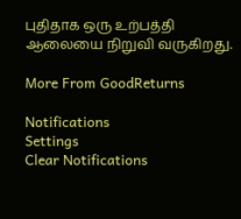புதிதாக ஒரு உற்பத்தி ஆலையை நிறுவி வருகிறது.

More From GoodReturns

Notifications
Settings
Clear Notifications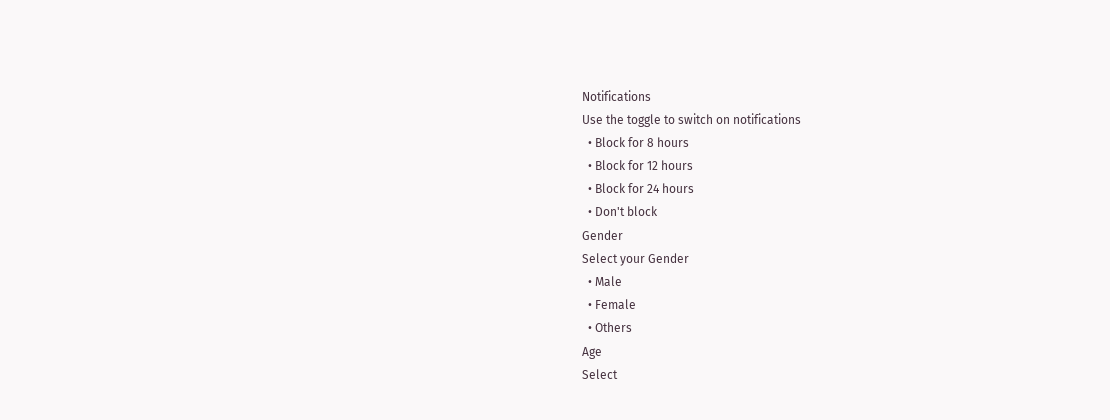Notifications
Use the toggle to switch on notifications
  • Block for 8 hours
  • Block for 12 hours
  • Block for 24 hours
  • Don't block
Gender
Select your Gender
  • Male
  • Female
  • Others
Age
Select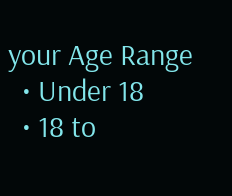your Age Range
  • Under 18
  • 18 to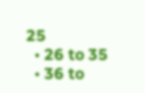25
  • 26 to 35
  • 36 to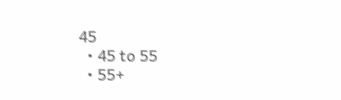45
  • 45 to 55
  • 55+